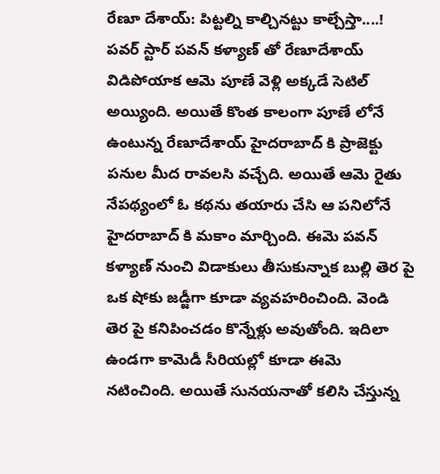రేణూ దేశాయ్: పిట్టల్ని కాల్చినట్టు కాల్చేస్తా....!
పవర్ స్టార్ పవన్ కళ్యాణ్ తో రేణూదేశాయ్ విడిపోయాక ఆమె పూణే వెళ్లి అక్కడే సెటిల్ అయ్యింది. అయితే కొంత కాలంగా పూణే లోనే ఉంటున్న రేణూదేశాయ్ హైదరాబాద్ కి ప్రాజెక్టు పనుల మీద రావలసి వచ్చేది. అయితే ఆమె రైతు నేపథ్యంలో ఓ కథను తయారు చేసి ఆ పనిలోనే హైదరాబాద్ కి మకాం మార్చింది. ఈమె పవన్ కళ్యాణ్ నుంచి విడాకులు తీసుకున్నాక బుల్లి తెర పై ఒక షోకు జడ్జీగా కూడా వ్యవహరించింది. వెండి తెర పై కనిపించడం కొన్నేళ్లు అవుతోంది. ఇదిలా ఉండగా కామెడీ సీరియల్లో కూడా ఈమె నటించింది. అయితే సునయనాతో కలిసి చేస్తున్న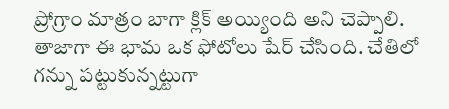ప్రోగ్రాం మాత్రం బాగా క్లిక్ అయ్యింది అని చెప్పాలి.
తాజాగా ఈ భామ ఒక ఫోటోలు షేర్ చేసింది. చేతిలో గన్ను పట్టుకున్నట్టుగా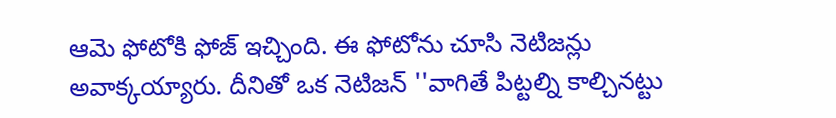ఆమె ఫోటోకి ఫోజ్ ఇచ్చింది. ఈ ఫోటోను చూసి నెటిజన్లు అవాక్కయ్యారు. దీనితో ఒక నెటిజన్ ''వాగితే పిట్టల్ని కాల్చినట్టు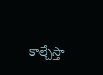కాల్చేస్తా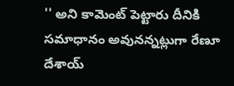'' అని కామెంట్ పెట్టారు దీనికి సమాధానం అవునన్నట్లుగా రేణూ దేశాయ్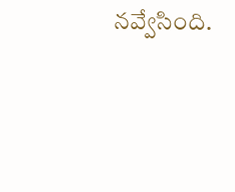నవ్వేసింది.